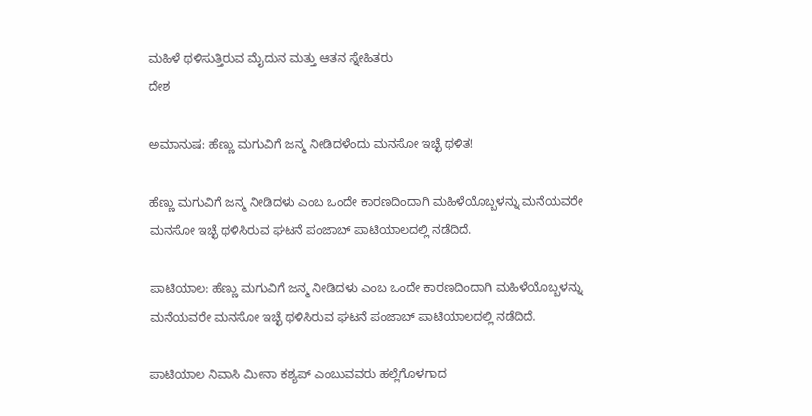ಮಹಿಳೆ ಥಳಿಸುತ್ತಿರುವ ಮೈದುನ ಮತ್ತು ಆತನ ಸ್ನೇಹಿತರು
ದೇಶ

ಅಮಾನುಷ: ಹೆಣ್ಣು ಮಗುವಿಗೆ ಜನ್ಮ ನೀಡಿದಳೆಂದು ಮನಸೋ ಇಚ್ಛೆ ಥಳಿತ!

ಹೆಣ್ಣು ಮಗುವಿಗೆ ಜನ್ಮ ನೀಡಿದಳು ಎಂಬ ಒಂದೇ ಕಾರಣದಿಂದಾಗಿ ಮಹಿಳೆಯೊಬ್ಬಳನ್ನು ಮನೆಯವರೇ ಮನಸೋ ಇಚ್ಛೆ ಥಳಿಸಿರುವ ಘಟನೆ ಪಂಜಾಬ್ ಪಾಟಿಯಾಲದಲ್ಲಿ ನಡೆದಿದೆ.

ಪಾಟಿಯಾಲ: ಹೆಣ್ಣು ಮಗುವಿಗೆ ಜನ್ಮ ನೀಡಿದಳು ಎಂಬ ಒಂದೇ ಕಾರಣದಿಂದಾಗಿ ಮಹಿಳೆಯೊಬ್ಬಳನ್ನು ಮನೆಯವರೇ ಮನಸೋ ಇಚ್ಛೆ ಥಳಿಸಿರುವ ಘಟನೆ ಪಂಜಾಬ್ ಪಾಟಿಯಾಲದಲ್ಲಿ ನಡೆದಿದೆ.

ಪಾಟಿಯಾಲ ನಿವಾಸಿ ಮೀನಾ ಕಶ್ಯಪ್ ಎಂಬುವವರು ಹಲ್ಲೆಗೊಳಗಾದ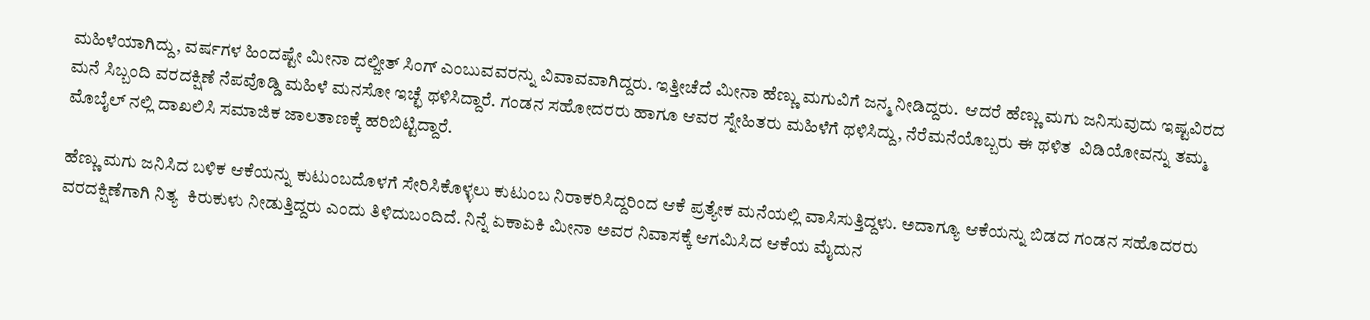ಮಹಿಳೆಯಾಗಿದ್ದು, ವರ್ಷಗಳ ಹಿಂದಷ್ಟೇ ಮೀನಾ ದಲ್ಜೀತ್ ಸಿಂಗ್ ಎಂಬುವವರನ್ನು ವಿವಾವವಾಗಿದ್ದರು. ಇತ್ತೀಚೆದೆ ಮೀನಾ ಹೆಣ್ಣು ಮಗುವಿಗೆ ಜನ್ಮ ನೀಡಿದ್ದರು.  ಆದರೆ ಹೆಣ್ಣು ಮಗು ಜನಿಸುವುದು ಇಷ್ಟವಿರದ ಮನೆ ಸಿಬ್ಬಂದಿ ವರದಕ್ಷಿಣೆ ನೆಪವೊಡ್ಡಿ ಮಹಿಳೆ ಮನಸೋ ಇಚ್ಛೆ ಥಳಿಸಿದ್ದಾರೆ. ಗಂಡನ ಸಹೋದರರು ಹಾಗೂ ಆವರ ಸ್ನೇಹಿತರು ಮಹಿಳೆಗೆ ಥಳಿಸಿದ್ದು, ನೆರೆಮನೆಯೊಬ್ಬರು ಈ ಥಳಿತ  ವಿಡಿಯೋವನ್ನು ತಮ್ಮ ಮೊಬೈಲ್ ನಲ್ಲಿ ದಾಖಲಿಸಿ ಸಮಾಜಿಕ ಜಾಲತಾಣಕ್ಕೆ ಹರಿಬಿಟ್ಟಿದ್ದಾರೆ.

ಹೆಣ್ಣು ಮಗು ಜನಿಸಿದ ಬಳಿಕ ಆಕೆಯನ್ನು ಕುಟುಂಬದೊಳಗೆ ಸೇರಿಸಿಕೊಳ್ಳಲು ಕುಟುಂಬ ನಿರಾಕರಿಸಿದ್ದರಿಂದ ಆಕೆ ಪ್ರತ್ಯೇಕ ಮನೆಯಲ್ಲಿ ವಾಸಿಸುತ್ತಿದ್ದಳು. ಅದಾಗ್ಯೂ ಆಕೆಯನ್ನು ಬಿಡದ ಗಂಡನ ಸಹೊದರರು ವರದಕ್ಷಿಣೆಗಾಗಿ ನಿತ್ಯ  ಕಿರುಕುಳು ನೀಡುತ್ತಿದ್ದರು ಎಂದು ತಿಳಿದುಬಂದಿದೆ. ನಿನ್ನೆ ಏಕಾಏಕಿ ಮೀನಾ ಅವರ ನಿವಾಸಕ್ಕೆ ಆಗಮಿಸಿದ ಆಕೆಯ ಮೈದುನ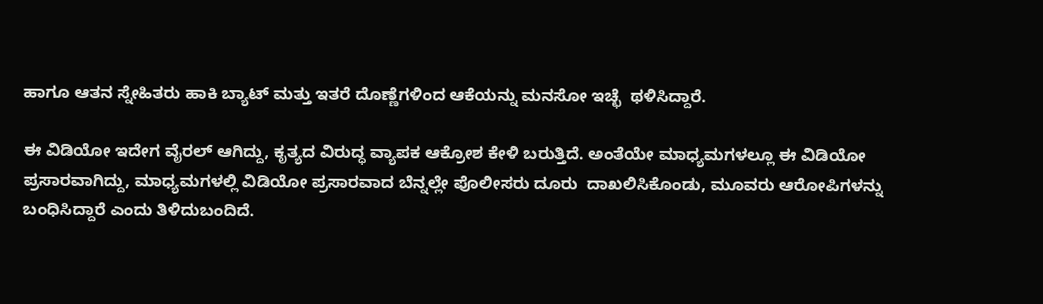ಹಾಗೂ ಆತನ ಸ್ನೇಹಿತರು ಹಾಕಿ ಬ್ಯಾಟ್ ಮತ್ತು ಇತರೆ ದೊಣ್ಣೆಗಳಿಂದ ಆಕೆಯನ್ನು ಮನಸೋ ಇಚ್ಛೆ  ಥಳಿಸಿದ್ದಾರೆ.

ಈ ವಿಡಿಯೋ ಇದೇಗ ವೈರಲ್ ಆಗಿದ್ದು, ಕೃತ್ಯದ ವಿರುದ್ಧ ವ್ಯಾಪಕ ಆಕ್ರೋಶ ಕೇಳಿ ಬರುತ್ತಿದೆ. ಅಂತೆಯೇ ಮಾಧ್ಯಮಗಳಲ್ಲೂ ಈ ವಿಡಿಯೋ ಪ್ರಸಾರವಾಗಿದ್ದು, ಮಾಧ್ಯಮಗಳಲ್ಲಿ ವಿಡಿಯೋ ಪ್ರಸಾರವಾದ ಬೆನ್ನಲ್ಲೇ ಪೊಲೀಸರು ದೂರು  ದಾಖಲಿಸಿಕೊಂಡು, ಮೂವರು ಆರೋಪಿಗಳನ್ನು ಬಂಧಿಸಿದ್ದಾರೆ ಎಂದು ತಿಳಿದುಬಂದಿದೆ.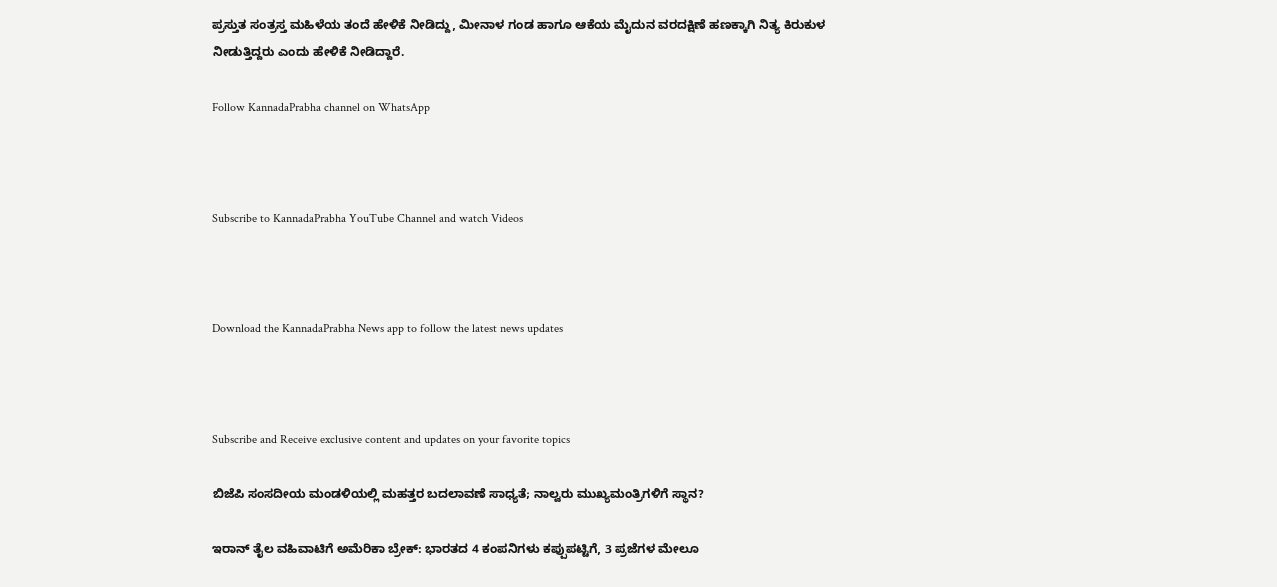ಪ್ರಸ್ತುತ ಸಂತ್ರಸ್ತ ಮಹಿಳೆಯ ತಂದೆ ಹೇಳಿಕೆ ನೀಡಿದ್ದು, ಮೀನಾಳ ಗಂಡ ಹಾಗೂ ಆಕೆಯ ಮೈದುನ ವರದಕ್ಷಿಣೆ ಹಣಕ್ಕಾಗಿ ನಿತ್ಯ ಕಿರುಕುಳ  ನೀಡುತ್ತಿದ್ದರು ಎಂದು ಹೇಳಿಕೆ ನೀಡಿದ್ದಾರೆ.

Follow KannadaPrabha channel on WhatsApp



Subscribe to KannadaPrabha YouTube Channel and watch Videos



Download the KannadaPrabha News app to follow the latest news updates



Subscribe and Receive exclusive content and updates on your favorite topics

ಬಿಜೆಪಿ ಸಂಸದೀಯ ಮಂಡಳಿಯಲ್ಲಿ ಮಹತ್ತರ ಬದಲಾವಣೆ ಸಾಧ್ಯತೆ; ನಾಲ್ವರು ಮುಖ್ಯಮಂತ್ರಿಗಳಿಗೆ ಸ್ಥಾನ?

ಇರಾನ್‌ ತೈಲ ವಹಿವಾಟಿಗೆ ಅಮೆರಿಕಾ ಬ್ರೇಕ್: ಭಾರತದ 4 ಕಂಪನಿಗಳು ಕಪ್ಪುಪಟ್ಟಿಗೆ, 3 ಪ್ರಜೆಗಳ ಮೇಲೂ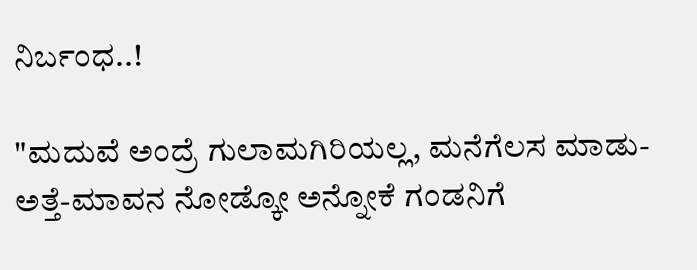ನಿರ್ಬಂಧ..!

"ಮದುವೆ ಅಂದ್ರೆ ಗುಲಾಮಗಿರಿಯಲ್ಲ, ಮನೆಗೆಲಸ ಮಾಡು-ಅತ್ತೆ-ಮಾವನ ನೋಡ್ಕೋ ಅನ್ನೋಕೆ ಗಂಡನಿಗೆ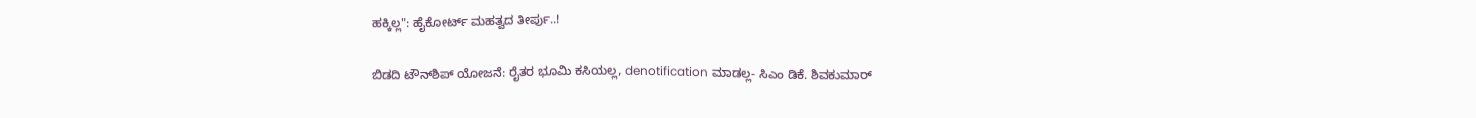ಹಕ್ಕಿಲ್ಲ": ಹೈಕೋರ್ಟ್ ಮಹತ್ವದ ತೀರ್ಪು..!

ಬಿಡದಿ ಟೌನ್‌ಶಿಪ್‌ ಯೋಜನೆ: ರೈತರ ಭೂಮಿ ಕಸಿಯಲ್ಲ, denotification ಮಾಡಲ್ಲ- ಸಿಎಂ ಡಿಕೆ. ಶಿವಕುಮಾರ್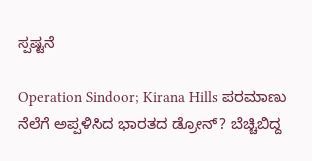ಸ್ಪಷ್ಟನೆ

Operation Sindoor; Kirana Hills ಪರಮಾಣು ನೆಲೆಗೆ ಅಪ್ಪಳಿಸಿದ ಭಾರತದ ಡ್ರೋನ್? ಬೆಚ್ಚಿಬಿದ್ದ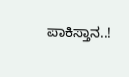ಪಾಕಿಸ್ತಾನ..!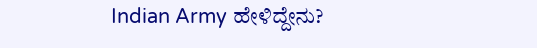Indian Army ಹೇಳಿದ್ದೇನು?